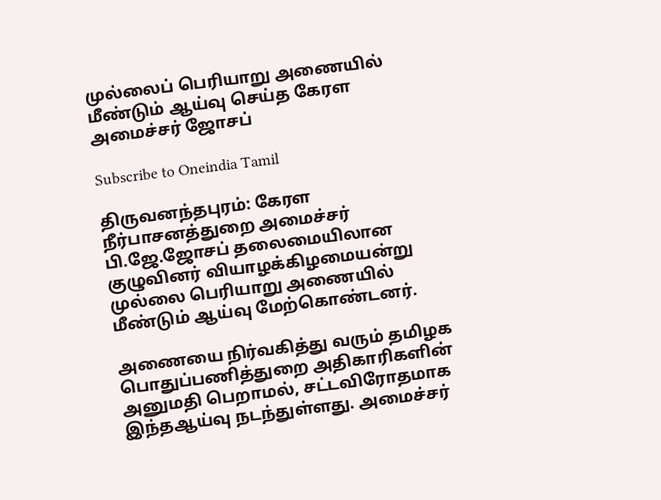முல்லைப் பெரியாறு அணையில் மீண்டும் ஆய்வு செய்த கேரள அமைச்சர் ஜோசப்

Subscribe to Oneindia Tamil

திருவனந்தபுரம்: கேரள நீர்பாசனத்துறை அமைச்சர் பி.ஜே.ஜோசப் தலைமையிலான குழுவினர் வியாழக்கிழமையன்று முல்லை பெரியாறு அணையில் மீண்டும் ஆய்வு மேற்கொண்டனர்.

அணையை நிர்வகித்து வரும் தமிழக பொதுப்பணித்துறை அதிகாரிகளின் அனுமதி பெறாமல், சட்டவிரோதமாக இந்தஆய்வு நடந்துள்ளது. அமைச்சர்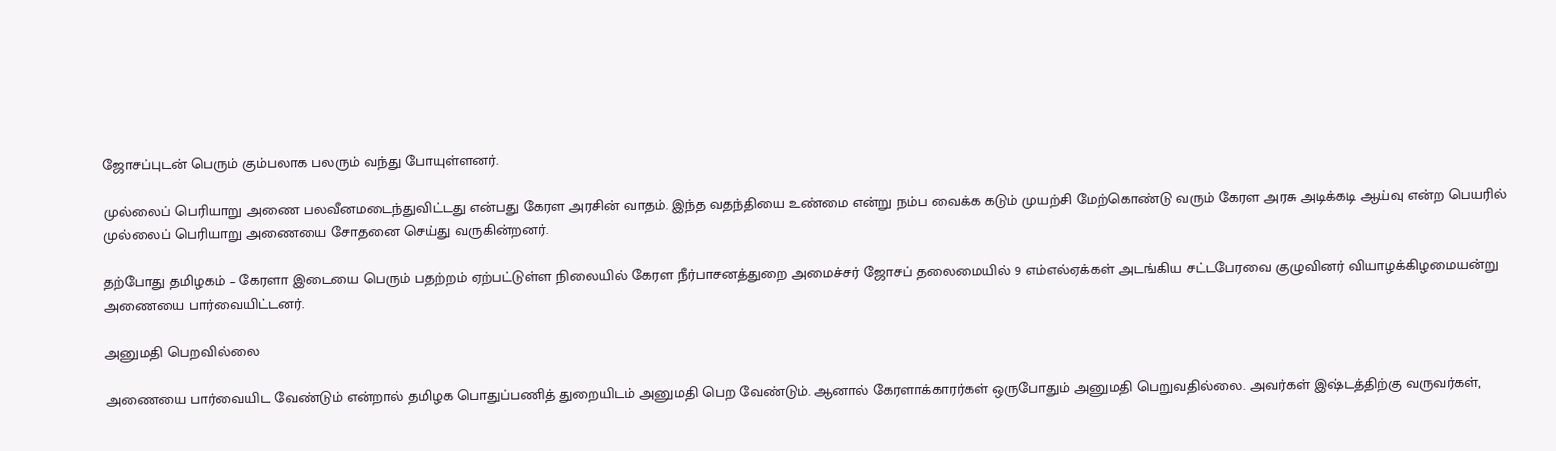ஜோசப்புடன் பெரும் கும்பலாக பலரும் வந்து போயுள்ளனர்.

முல்லைப் பெரியாறு அணை பலவீனமடைந்துவிட்டது என்பது கேரள அரசின் வாதம். இந்த வதந்தியை உண்மை என்று நம்ப வைக்க கடும் முயற்சி மேற்கொண்டு வரும் கேரள அரசு அடிக்கடி ஆய்வு என்ற பெயரில் முல்லைப் பெரியாறு அணையை சோதனை செய்து வருகின்றனர்.

தற்போது தமிழகம் – கேரளா இடையை பெரும் பதற்றம் ஏற்பட்டுள்ள நிலையில் கேரள நீர்பாசனத்துறை அமைச்சர் ஜோசப் தலைமையில் 9 எம்எல்ஏக்கள் அடங்கிய சட்டபேரவை குழுவினர் வியாழக்கிழமையன்று அணையை பார்வையிட்டனர்.

அனுமதி பெறவில்லை

அணையை பார்வையிட வேண்டும் என்றால் தமிழக பொதுப்பணித் துறையிடம் அனுமதி பெற வேண்டும். ஆனால் கேரளாக்காரர்கள் ஒருபோதும் அனுமதி பெறுவதில்லை. அவர்கள் இஷ்டத்திற்கு வருவர்கள்,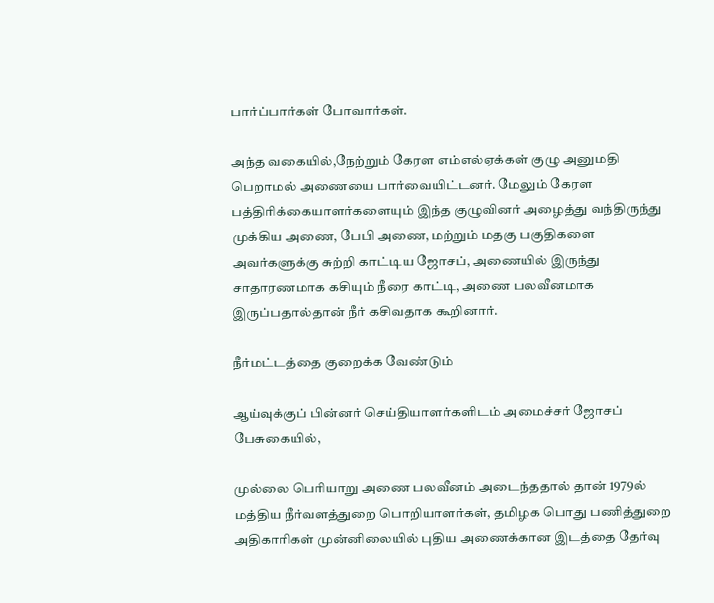பார்ப்பார்கள் போவார்கள்.

அந்த வகையில்,நேற்றும் கேரள எம்எல்ஏக்கள் குழு அனுமதி பெறாமல் அணையை பார்வையிட்டனர். மேலும் கேரள பத்திரிக்கையாளர்களையும் இந்த குழுவினர் அழைத்து வந்திருந்து முக்கிய அணை, பேபி அணை, மற்றும் மதகு பகுதிகளை அவர்களுக்கு சுற்றி காட்டிய ஜோசப், அணையில் இருந்து சாதாரணமாக கசியும் நீரை காட்டி, அணை பலவீனமாக இருப்பதால்தான் நீர் கசிவதாக கூறினார்.

நீர்மட்டத்தை குறைக்க வேண்டும்

ஆய்வுக்குப் பின்னர் செய்தியாளர்களிடம் அமைச்சர் ஜோசப் பேசுகையில்,

முல்லை பெரியாறு அணை பலவீனம் அடைந்ததால் தான் 1979ல் மத்திய நீர்வளத்துறை பொறியாளர்கள், தமிழக பொது பணித்துறை அதிகாரிகள் முன்னிலையில் புதிய அணைக்கான இடத்தை தேர்வு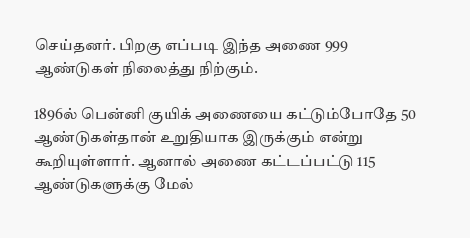செய்தனர். பிறகு எப்படி இந்த அணை 999 ஆண்டுகள் நிலைத்து நிற்கும்.

1896ல் பென்னி குயிக் அணையை கட்டும்போதே 50 ஆண்டுகள்தான் உறுதியாக இருக்கும் என்று கூறியுள்ளார். ஆனால் அணை கட்டப்பட்டு 115 ஆண்டுகளுக்கு மேல்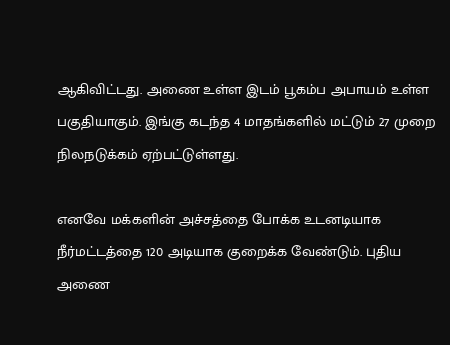ஆகிவிட்டது. அணை உள்ள இடம் பூகம்ப அபாயம் உள்ள பகுதியாகும். இங்கு கடந்த 4 மாதங்களில் மட்டும் 27 முறை நிலநடுக்கம் ஏற்பட்டுள்ளது.

எனவே மக்களின் அச்சத்தை போக்க உடனடியாக நீர்மட்டத்தை 120 அடியாக குறைக்க வேண்டும். புதிய அணை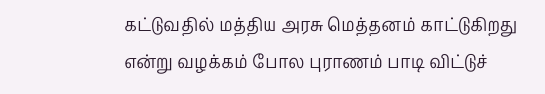கட்டுவதில் மத்திய அரசு மெத்தனம் காட்டுகிறது என்று வழக்கம் போல புராணம் பாடி விட்டுச்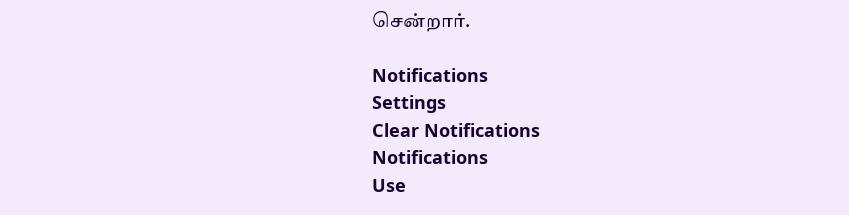சென்றார்.

Notifications
Settings
Clear Notifications
Notifications
Use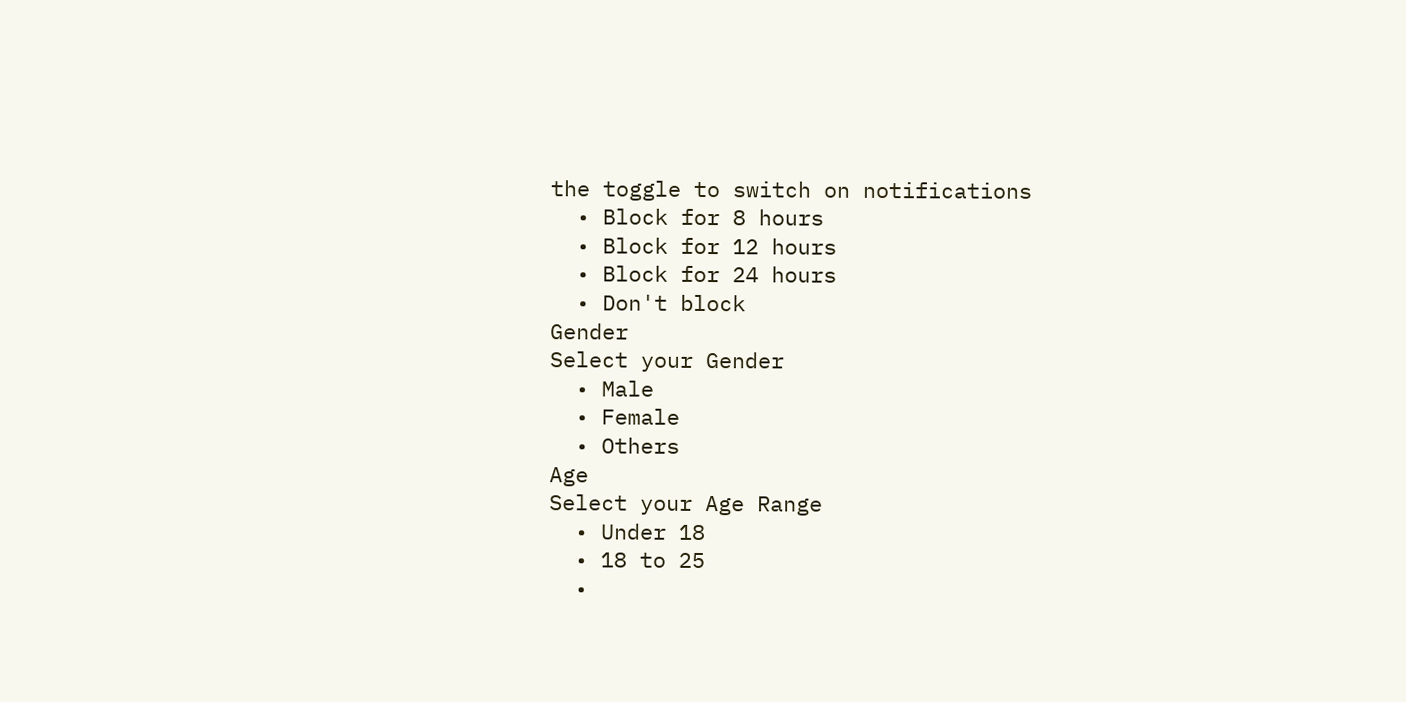the toggle to switch on notifications
  • Block for 8 hours
  • Block for 12 hours
  • Block for 24 hours
  • Don't block
Gender
Select your Gender
  • Male
  • Female
  • Others
Age
Select your Age Range
  • Under 18
  • 18 to 25
  •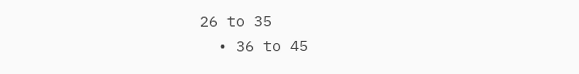26 to 35
  • 36 to 45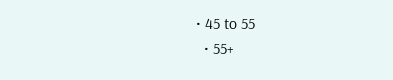• 45 to 55
  • 55+